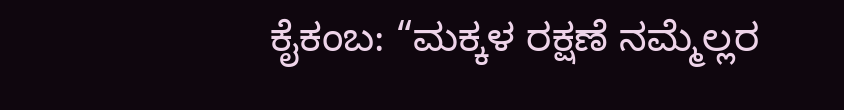ಕೈಕಂಬ: “ಮಕ್ಕಳ ರಕ್ಷಣೆ ನಮ್ಮೆಲ್ಲರ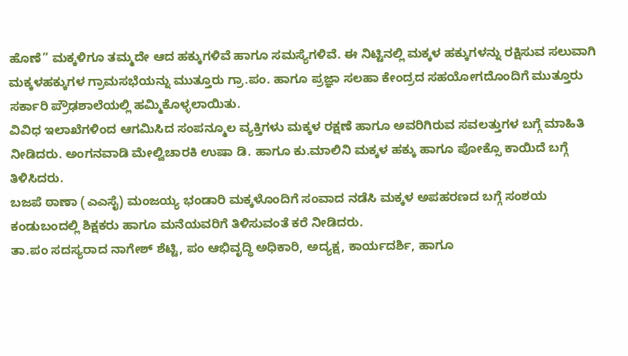ಹೊಣೆ” ಮಕ್ಕಳಿಗೂ ತಮ್ಮದೇ ಆದ ಹಕ್ಕುಗಳಿವೆ ಹಾಗೂ ಸಮಸ್ಯೆಗಳಿವೆ. ಈ ನಿಟ್ಟಿನಲ್ಲಿ ಮಕ್ಕಳ ಹಕ್ಕುಗಳನ್ನು ರಕ್ಷಿಸುವ ಸಲುವಾಗಿ ಮಕ್ಕಳಹಕ್ಕುಗಳ ಗ್ರಾಮಸಭೆಯನ್ನು ಮುತ್ತೂರು ಗ್ರಾ.ಪಂ. ಹಾಗೂ ಪ್ರಜ್ಞಾ ಸಲಹಾ ಕೇಂದ್ರದ ಸಹಯೋಗದೊಂದಿಗೆ ಮುತ್ತೂರು ಸರ್ಕಾರಿ ಪ್ರೌಢಶಾಲೆಯಲ್ಲಿ ಹಮ್ಮಿಕೊಳ್ಳಲಾಯಿತು.
ವಿವಿಧ ಇಲಾಖೆಗಳಿಂದ ಆಗಮಿಸಿದ ಸಂಪನ್ಮೂಲ ವ್ಯಕ್ತಿಗಳು ಮಕ್ಕಳ ರಕ್ಷಣೆ ಹಾಗೂ ಅವರಿಗಿರುವ ಸವಲತ್ತುಗಳ ಬಗ್ಗೆ ಮಾಹಿತಿ ನೀಡಿದರು. ಅಂಗನವಾಡಿ ಮೇಲ್ವಿಚಾರಕಿ ಉಷಾ ಡಿ. ಹಾಗೂ ಕು.ಮಾಲಿನಿ ಮಕ್ಕಳ ಹಕ್ಕು ಹಾಗೂ ಪೋಕ್ಸೊ ಕಾಯಿದೆ ಬಗ್ಗೆ ತಿಳಿಸಿದರು.
ಬಜಪೆ ಠಾಣಾ (ಎಎಸೈ) ಮಂಜಯ್ಯ ಭಂಡಾರಿ ಮಕ್ಕಳೊಂದಿಗೆ ಸಂವಾದ ನಡೆಸಿ ಮಕ್ಕಳ ಅಪಹರಣದ ಬಗ್ಗೆ ಸಂಶಯ ಕಂಡುಬಂದಲ್ಲಿ ಶಿಕ್ಷಕರು ಹಾಗೂ ಮನೆಯವರಿಗೆ ತಿಳಿಸುವಂತೆ ಕರೆ ನೀಡಿದರು.
ತಾ.ಪಂ ಸದಸ್ಯರಾದ ನಾಗೇಶ್ ಶೆಟ್ಟಿ, ಪಂ ಆಭಿವೃದ್ಧಿ ಅಧಿಕಾರಿ, ಅದ್ಯಕ್ಷ, ಕಾರ್ಯದರ್ಶಿ, ಹಾಗೂ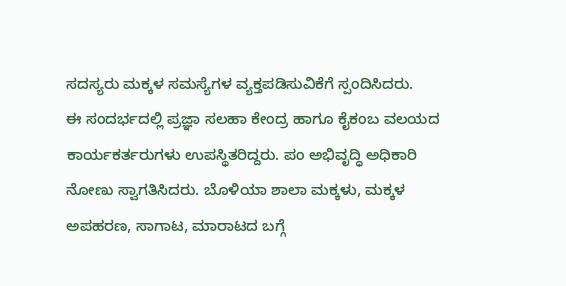ಸದಸ್ಯರು ಮಕ್ಕಳ ಸಮಸ್ಯೆಗಳ ವ್ಯಕ್ತಪಡಿಸುವಿಕೆಗೆ ಸ್ಪಂದಿಸಿದರು.
ಈ ಸಂದರ್ಭದಲ್ಲಿ ಪ್ರಜ್ಞಾ ಸಲಹಾ ಕೇಂದ್ರ ಹಾಗೂ ಕೈಕಂಬ ವಲಯದ ಕಾರ್ಯಕರ್ತರುಗಳು ಉಪಸ್ಥಿತರಿದ್ದರು. ಪಂ ಅಭಿವೃದ್ಧಿ ಅಧಿಕಾರಿ ನೋಣು ಸ್ವಾಗತಿಸಿದರು. ಬೊಳಿಯಾ ಶಾಲಾ ಮಕ್ಕಳು, ಮಕ್ಕಳ ಅಪಹರಣ, ಸಾಗಾಟ, ಮಾರಾಟದ ಬಗ್ಗೆ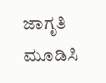ಜಾಗೃತಿ ಮೂಡಿಸಿ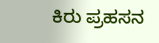ಕಿರು ಪ್ರಹಸನ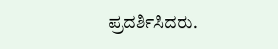ಪ್ರದರ್ಶಿಸಿದರು.